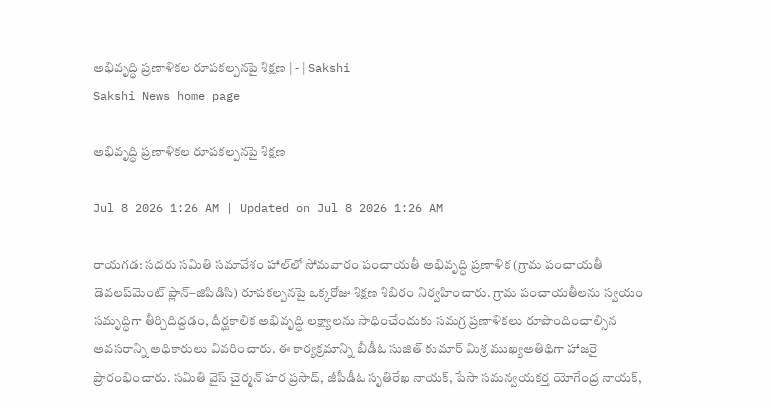అభివృద్ధి ప్రణాళికల రూపకల్పనపై శిక్షణ | - | Sakshi
Sakshi News home page

అభివృద్ధి ప్రణాళికల రూపకల్పనపై శిక్షణ

Jul 8 2026 1:26 AM | Updated on Jul 8 2026 1:26 AM

రాయగడ: సదరు సమితి సమావేశం హాల్‌లో సోమవారం పంచాయతీ అభివృద్ధి ప్రణాళిక (గ్రామ పంచాయతీ డెవలప్‌మెంట్‌ ప్లాన్‌–జిపిడిసి) రూపకల్పనపై ఒక్కరోజు శిక్షణ శిబిరం నిర్వహించారు. గ్రామ పంచాయతీలను స్వయం సమృద్ధిగా తీర్చిదిద్దడం, దీర్ఘకాలిక అభివృద్ధి లక్ష్యాలను సాధించేందుకు సమగ్ర ప్రణాళికలు రూపొందించాల్సిన అవసరాన్ని అధికారులు వివరించారు. ఈ కార్యక్రమాన్ని బీడీఓ సుజిత్‌ కుమార్‌ మిశ్ర ముఖ్యఅతిథిగా హాజరై ప్రారంభించారు. సమితి వైస్‌ చైర్మన్‌ హర ప్రసాద్‌, జీపీడీఓ సృతిరేఖ నాయక్‌, పేసా సమన్వయకర్త యోగేంద్ర నాయక్‌,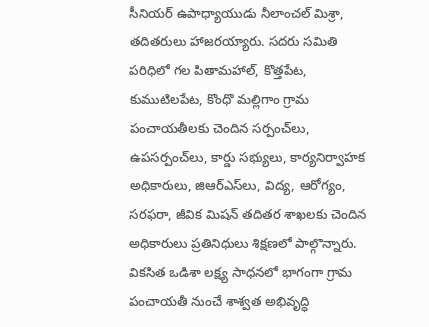సీనియర్‌ ఉపాధ్యాయుడు నీలాంచల్‌ మిశ్రా, తదితరులు హాజరయ్యారు. సదరు సమితి పరిధిలో గల పితామహాల్‌, కొత్తపేట, కుముటిలపేట, కొంధొ మల్లిగాం గ్రామ పంచాయతీలకు చెందిన సర్పంచ్‌లు, ఉపసర్పంచ్‌లు, కార్డు సభ్యులు, కార్యనిర్వాహక అధికారులు, జిఆర్‌ఎస్‌లు, విద్య, ఆరోగ్యం, సరఫరా, జీవిక మిషన్‌ తదితర శాఖలకు చెందిన అధికారులు ప్రతినిధులు శిక్షణలో పాల్గొన్నారు. వికసిత ఒడిశా లక్ష్య సాధనలో భాగంగా గ్రామ పంచాయతీ నుంచే శాశ్వత అభివృద్ధి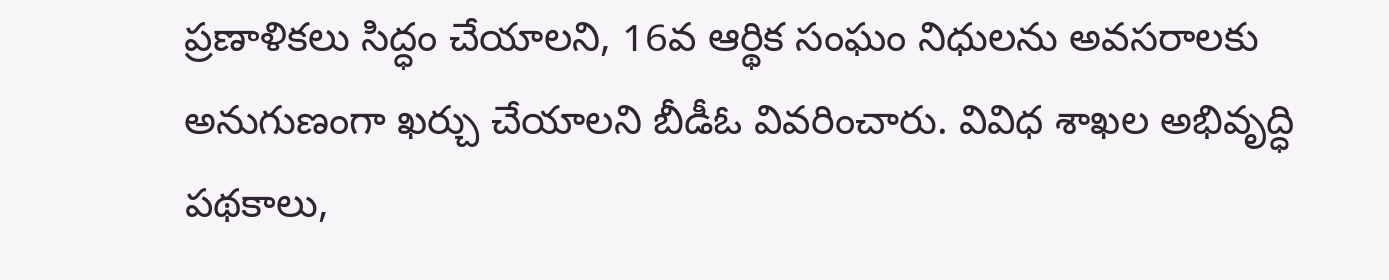ప్రణాళికలు సిద్ధం చేయాలని, 16వ ఆర్థిక సంఘం నిధులను అవసరాలకు అనుగుణంగా ఖర్చు చేయాలని బీడీఓ వివరించారు. వివిధ శాఖల అభివృద్ధి పథకాలు,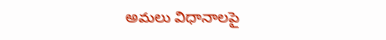అమలు విధానాలపై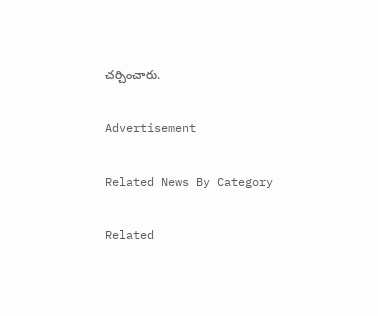చర్చించారు.

Advertisement

Related News By Category

Related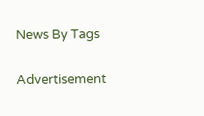News By Tags

Advertisement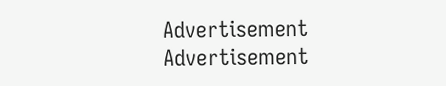Advertisement
Advertisement